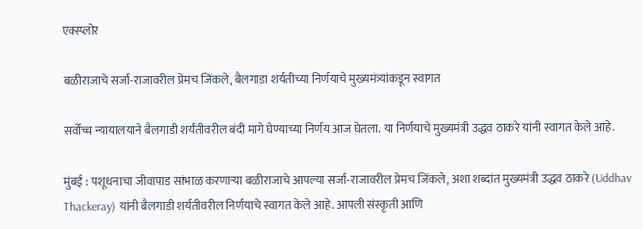एक्स्प्लोर

बळीराजाचे सर्जा-राजावरील प्रेमच जिंकले, बैलगाडा शर्यतीच्या निर्णयाचे मुख्यमंत्र्यांकडून स्वागत

सर्वोच्च न्यायालयाने बैलगाडी शर्यंतीवरील बंदी मागे घेण्याच्या निर्णय आज घेतला. या निर्णयाचे मुख्यमंत्री उद्धव ठाकरे यांनी स्वागत केले आहे.

मुंबई : पशूधनाचा जीवापाड सांभाळ करणाऱ्या बळीराजाचे आपल्या सर्जा-राजावरील प्रेमच जिंकले, अशा शब्दांत मुख्यमंत्री उद्धव ठाकरे (Uddhav Thackeray) यांनी बैलगाडी शर्यतीवरील निर्णयाचे स्वागत केले आहे. आपली संस्कृती आणि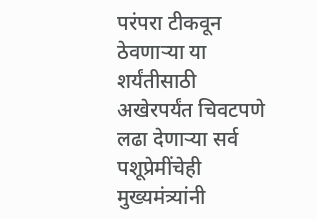परंपरा टीकवून ठेवणाऱ्या या शर्यंतीसाठी अखेरपर्यंत चिवटपणे लढा देणाऱ्या सर्व पशूप्रेमींचेही मुख्यमंत्र्यांनी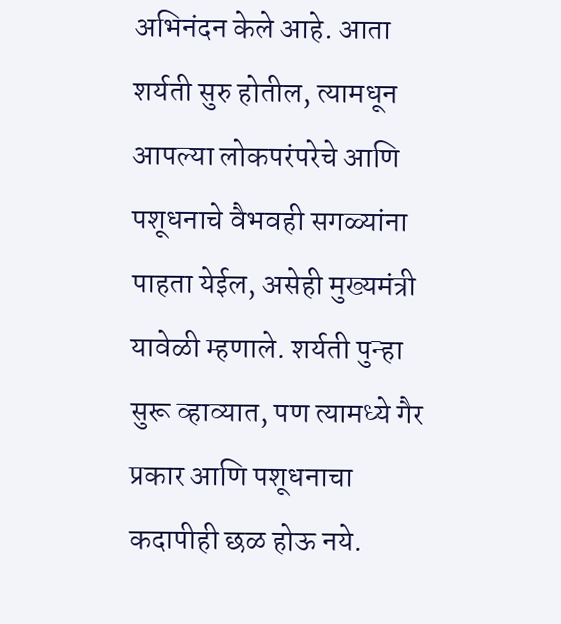अभिनंदन केले आहे. आता शर्यती सुरु होतील, त्यामधून आपल्या लोकपरंपरेचे आणि पशूधनाचे वैभवही सगळ्यांना पाहता येईल, असेही मुख्यमंत्री यावेळी म्हणाले. शर्यती पुन्हा सुरू व्हाव्यात, पण त्यामध्ये गैर प्रकार आणि पशूधनाचा कदापीही छळ होऊ नये.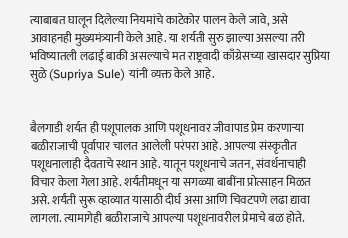त्याबाबत घालून दिलेल्या नियमांचे काटेकोर पालन केले जावे, असे आवाहनही मुख्यमंत्र्यानी केले आहे. या शर्यती सुरु झाल्या असल्या तरी भविष्यातली लढाई बाकी असल्याचे मत राष्ट्रवादी काँग्रेसच्या खासदार सुप्रिया सुळे (Supriya Sule) यांनी व्यक्त केले आहे.


बैलगाडी शर्यत ही पशूपालक आणि पशूधनावर जीवापाड प्रेम करणाऱ्या बळीराजाची पूर्वापार चालत आलेली परंपरा आहे. आपल्या संस्कृतीत पशूधनालाही दैवताचे स्थान आहे. यातून पशूधनाचे जतन, संवर्धनाचाही विचार केला गेला आहे. शर्यंतीमधून या सगळ्या बाबींना प्रोत्साहन मिळत असे. शर्यंती सुरू व्हाव्यात यासाठी दीर्घ असा आणि चिवटपणे लढा द्यावा लागला. त्यामागेही बळीराजाचे आपल्या पशूधनावरील प्रेमाचे बळ होते.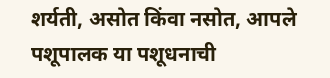शर्यती, असोत किंवा नसोत, आपले पशूपालक या पशूधनाची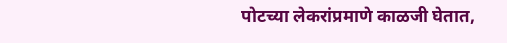पोटच्या लेकरांप्रमाणे काळजी घेतात,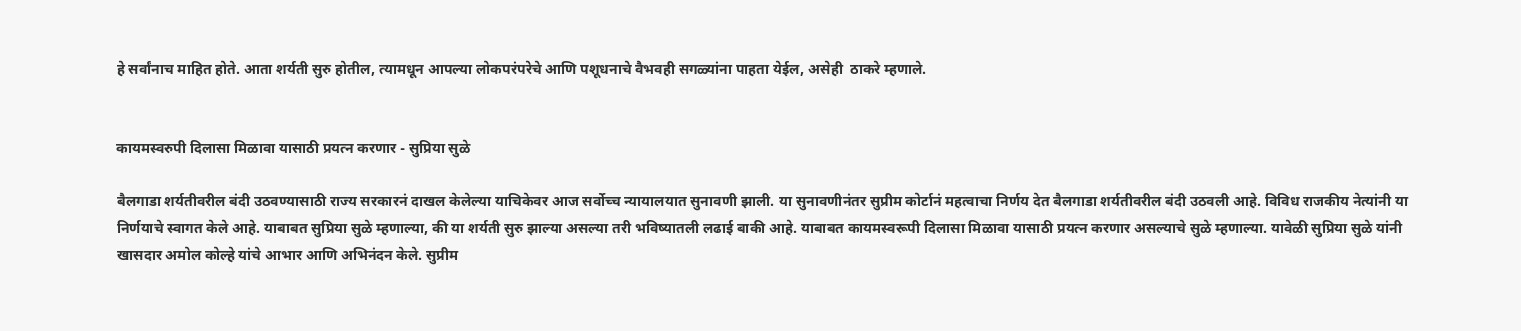हे सर्वांनाच माहित होते. आता शर्यती सुरु होतील, त्यामधून आपल्या लोकपरंपरेचे आणि पशूधनाचे वैभवही सगळ्यांना पाहता येईल, असेही  ठाकरे म्हणाले.


कायमस्वरुपी दिलासा मिळावा यासाठी प्रयत्न करणार - सुप्रिया सुळे

बैलगाडा शर्यतीवरील बंदी उठवण्यासाठी राज्य सरकारनं दाखल केलेल्या याचिकेवर आज सर्वोच्च न्यायालयात सुनावणी झाली. या सुनावणीनंतर सुप्रीम कोर्टानं महत्वाचा निर्णय देत बैलगाडा शर्यतीवरील बंदी उठवली आहे. विविध राजकीय नेत्यांनी या निर्णयाचे स्वागत केले आहे. याबाबत सुप्रिया सुळे म्हणाल्या, की या शर्यती सुरु झाल्या असल्या तरी भविष्यातली लढाई बाकी आहे. याबाबत कायमस्वरूपी दिलासा मिळावा यासाठी प्रयत्न करणार असल्याचे सुळे म्हणाल्या. यावेळी सुप्रिया सुळे यांनी खासदार अमोल कोल्हे यांचे आभार आणि अभिनंदन केले. सुप्रीम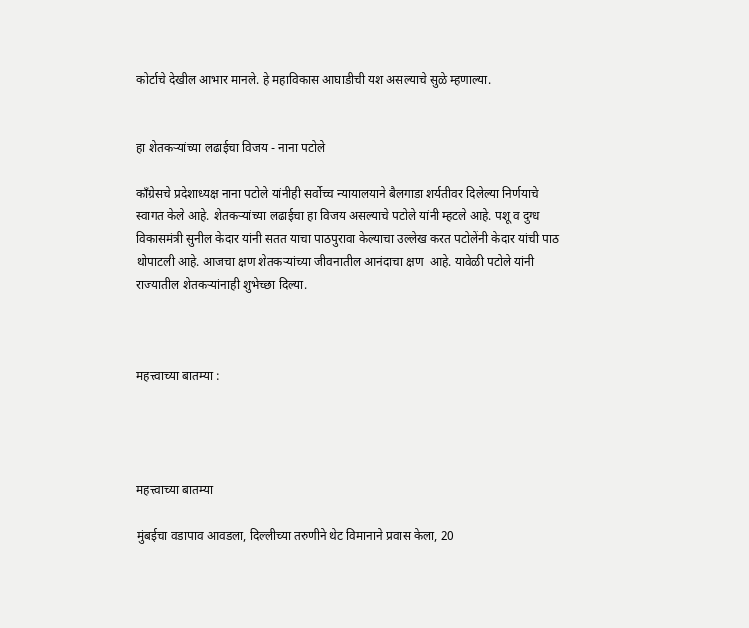कोर्टाचे देखील आभार मानले. हे महाविकास आघाडीची यश असल्याचे सुळे म्हणाल्या.


हा शेतकऱ्यांच्या लढाईचा विजय - नाना पटोले

काँग्रेसचे प्रदेशाध्यक्ष नाना पटोले यांनीही सर्वोच्च न्यायालयाने बैलगाडा शर्यतीवर दिलेल्या निर्णयाचे स्वागत केले आहे. शेतकऱ्यांच्या लढाईचा हा विजय असल्याचे पटोले यांनी म्हटले आहे. पशू व दुग्ध विकासमंत्री सुनील केदार यांनी सतत याचा पाठपुरावा केल्याचा उल्लेख करत पटोलेंनी केदार यांची पाठ थोपाटली आहे. आजचा क्षण शेतकऱ्यांच्या जीवनातील आनंदाचा क्षण  आहे. यावेळी पटोले यांनी राज्यातील शेतकऱ्यांनाही शुभेच्छा दिल्या.



महत्त्वाच्या बातम्या :




महत्त्वाच्या बातम्या

मुंबईचा वडापाव आवडला, दिल्लीच्या तरुणीने थेट विमानाने प्रवास केला, 20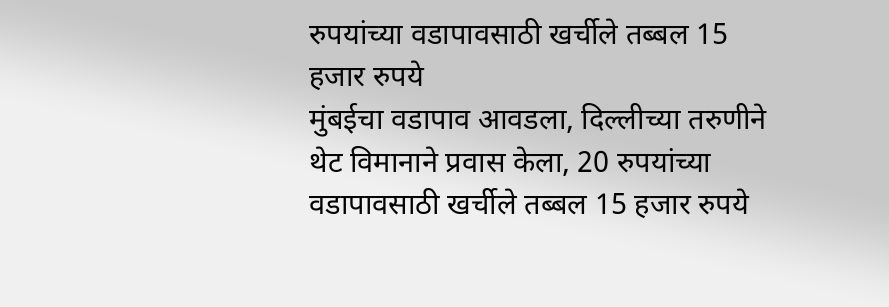रुपयांच्या वडापावसाठी खर्चीले तब्बल 15 हजार रुपये
मुंबईचा वडापाव आवडला, दिल्लीच्या तरुणीने थेट विमानाने प्रवास केला, 20 रुपयांच्या वडापावसाठी खर्चीले तब्बल 15 हजार रुपये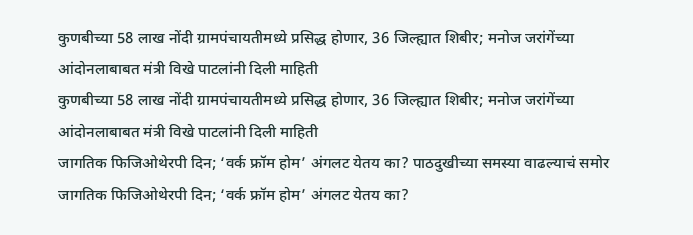कुणबीच्या 58 लाख नोंदी ग्रामपंचायतीमध्ये प्रसिद्ध होणार, 36 जिल्ह्यात शिबीर; मनोज जरांगेंच्या आंदोनलाबाबत मंत्री विखे पाटलांनी दिली माहिती
कुणबीच्या 58 लाख नोंदी ग्रामपंचायतीमध्ये प्रसिद्ध होणार, 36 जिल्ह्यात शिबीर; मनोज जरांगेंच्या आंदोनलाबाबत मंत्री विखे पाटलांनी दिली माहिती
जागतिक फिजिओथेरपी दिन; ‘वर्क फ्रॉम होम’ अंगलट येतय का? पाठदुखीच्या समस्या वाढल्याचं समोर
जागतिक फिजिओथेरपी दिन; ‘वर्क फ्रॉम होम’ अंगलट येतय का?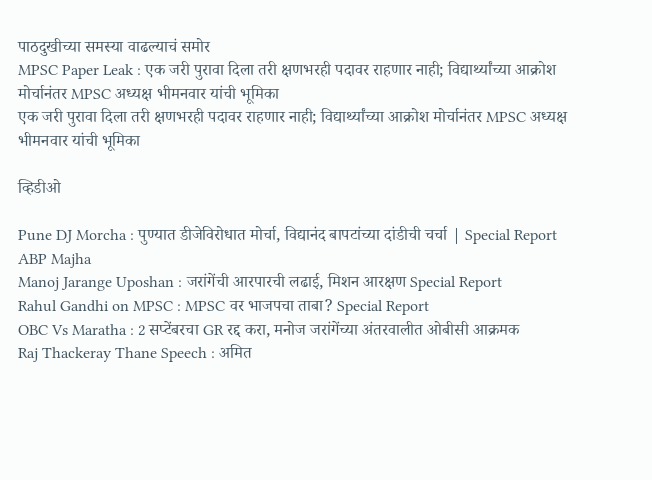पाठदुखीच्या समस्या वाढल्याचं समोर
MPSC Paper Leak : एक जरी पुरावा दिला तरी क्षणभरही पदावर राहणार नाही; विद्यार्थ्यांच्या आक्रोश मोर्चानंतर MPSC अध्यक्ष भीमनवार यांची भूमिका
एक जरी पुरावा दिला तरी क्षणभरही पदावर राहणार नाही; विद्यार्थ्यांच्या आक्रोश मोर्चानंतर MPSC अध्यक्ष भीमनवार यांची भूमिका

व्हिडीओ

Pune DJ Morcha : पुण्यात डीजेविरोधात मोर्चा, विद्यानंद बापटांच्या दांडीची चर्चा | Special Report ABP Majha
Manoj Jarange Uposhan : जरांगेंची आरपारची लढाई, मिशन आरक्षण Special Report
Rahul Gandhi on MPSC : MPSC वर भाजपचा ताबा? Special Report
OBC Vs Maratha : 2 सप्टेंबरचा GR रद्द करा, मनोज जरांगेंच्या अंतरवालीत ओबीसी आक्रमक
Raj Thackeray Thane Speech : अमित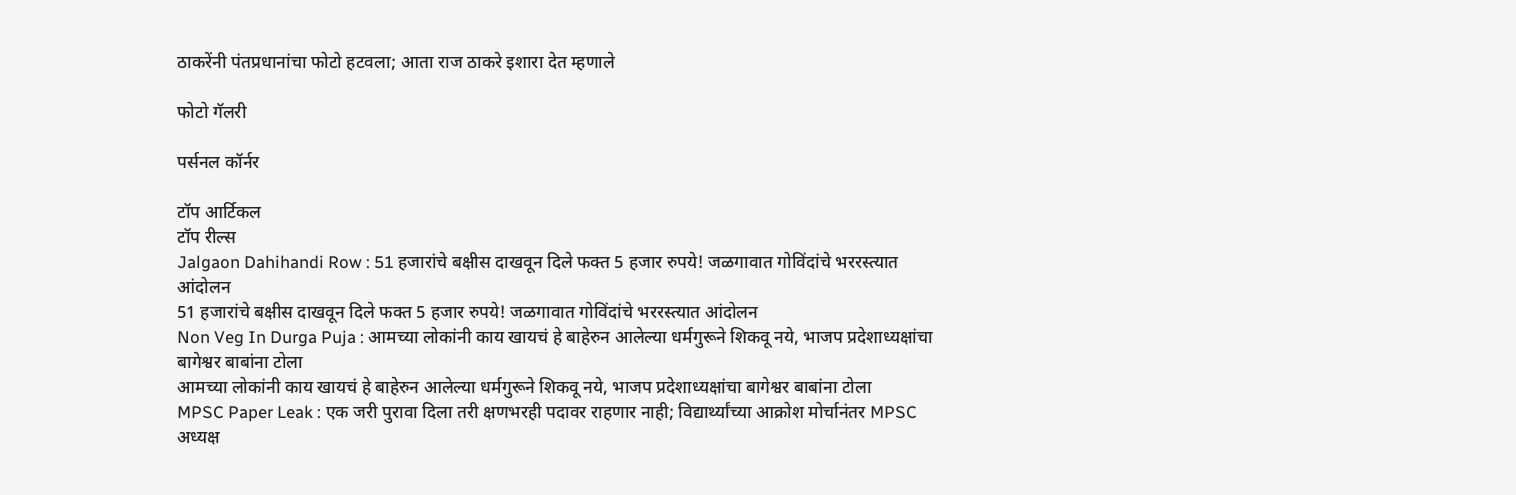ठाकरेंनी पंतप्रधानांचा फोटो हटवला; आता राज ठाकरे इशारा देत म्हणाले

फोटो गॅलरी

पर्सनल कॉर्नर

टॉप आर्टिकल
टॉप रील्स
Jalgaon Dahihandi Row : 51 हजारांचे बक्षीस दाखवून दिले फक्त 5 हजार रुपये! जळगावात गोविंदांचे भररस्त्यात आंदोलन
51 हजारांचे बक्षीस दाखवून दिले फक्त 5 हजार रुपये! जळगावात गोविंदांचे भररस्त्यात आंदोलन
Non Veg In Durga Puja : आमच्या लोकांनी काय खायचं हे बाहेरुन आलेल्या धर्मगुरूने शिकवू नये, भाजप प्रदेशाध्यक्षांचा बागेश्वर बाबांना टोला
आमच्या लोकांनी काय खायचं हे बाहेरुन आलेल्या धर्मगुरूने शिकवू नये, भाजप प्रदेशाध्यक्षांचा बागेश्वर बाबांना टोला
MPSC Paper Leak : एक जरी पुरावा दिला तरी क्षणभरही पदावर राहणार नाही; विद्यार्थ्यांच्या आक्रोश मोर्चानंतर MPSC अध्यक्ष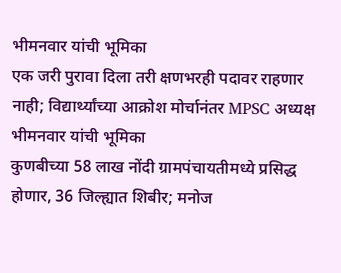भीमनवार यांची भूमिका
एक जरी पुरावा दिला तरी क्षणभरही पदावर राहणार नाही; विद्यार्थ्यांच्या आक्रोश मोर्चानंतर MPSC अध्यक्ष भीमनवार यांची भूमिका
कुणबीच्या 58 लाख नोंदी ग्रामपंचायतीमध्ये प्रसिद्ध होणार, 36 जिल्ह्यात शिबीर; मनोज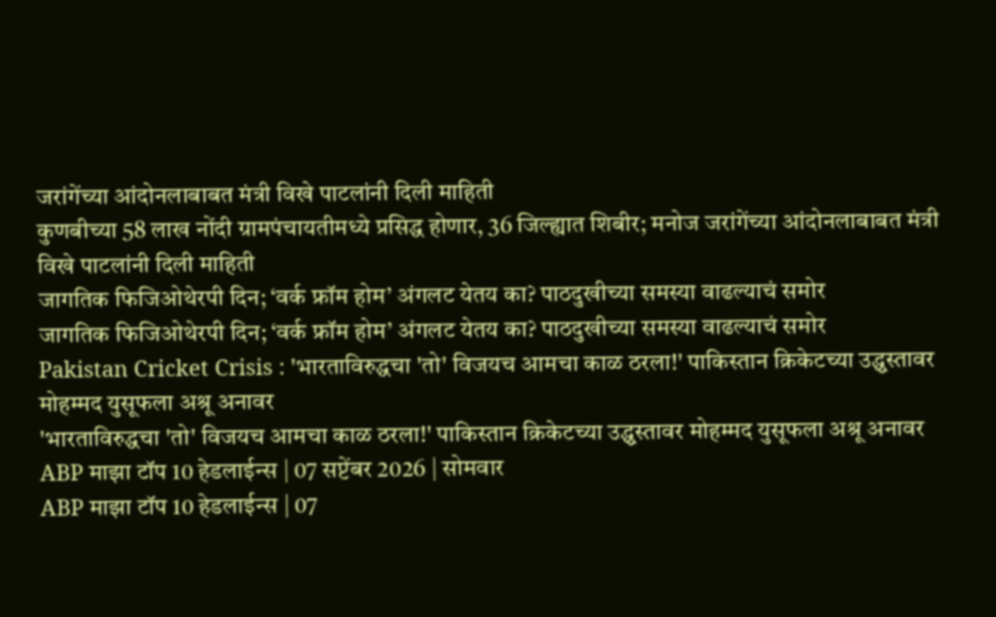जरांगेंच्या आंदोनलाबाबत मंत्री विखे पाटलांनी दिली माहिती
कुणबीच्या 58 लाख नोंदी ग्रामपंचायतीमध्ये प्रसिद्ध होणार, 36 जिल्ह्यात शिबीर; मनोज जरांगेंच्या आंदोनलाबाबत मंत्री विखे पाटलांनी दिली माहिती
जागतिक फिजिओथेरपी दिन; ‘वर्क फ्रॉम होम’ अंगलट येतय का? पाठदुखीच्या समस्या वाढल्याचं समोर
जागतिक फिजिओथेरपी दिन; ‘वर्क फ्रॉम होम’ अंगलट येतय का? पाठदुखीच्या समस्या वाढल्याचं समोर
Pakistan Cricket Crisis : 'भारताविरुद्धचा 'तो' विजयच आमचा काळ ठरला!' पाकिस्तान क्रिकेटच्या उद्ध्वस्तावर मोहम्मद युसूफला अश्रू अनावर
'भारताविरुद्धचा 'तो' विजयच आमचा काळ ठरला!' पाकिस्तान क्रिकेटच्या उद्ध्वस्तावर मोहम्मद युसूफला अश्रू अनावर
ABP माझा टॉप 10 हेडलाईन्स | 07 सप्टेंबर 2026 | सोमवार
ABP माझा टॉप 10 हेडलाईन्स | 07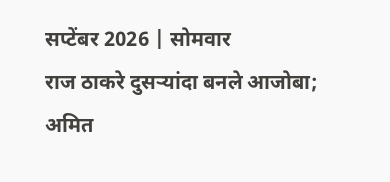सप्टेंबर 2026 | सोमवार
राज ठाकरे दुसऱ्यांदा बनले आजोबा; अमित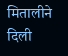मितालीने दिली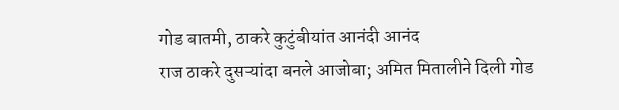गोड बातमी, ठाकरे कुटुंबीयांत आनंदी आनंद
राज ठाकरे दुसऱ्यांदा बनले आजोबा; अमित मितालीने दिली गोड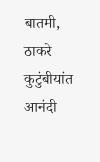बातमी, ठाकरे कुटुंबीयांत आनंदी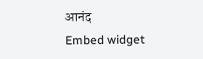आनंद
Embed widget